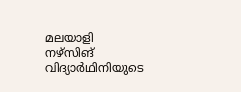മലയാളി നഴ്സിങ് വിദ്യാർഥിനിയുടെ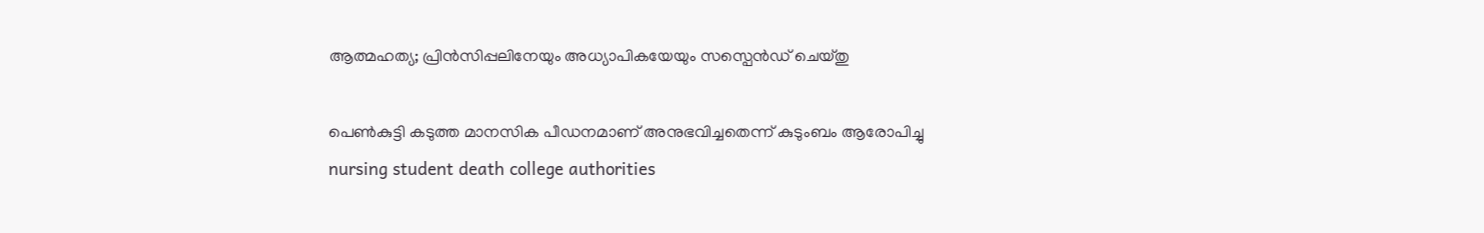ആത്മഹത്യ‌‌‌; പ്രിൻസിപ്പലിനേയും അധ്യാപികയേയും സസ്പെൻഡ് ചെയ്തു

പെൺകുട്ടി കടുത്ത മാനസിക പീഡനമാണ് അനുഭവിച്ചതെന്ന് കുടുംബം ആരോപിച്ചു
nursing student death college authorities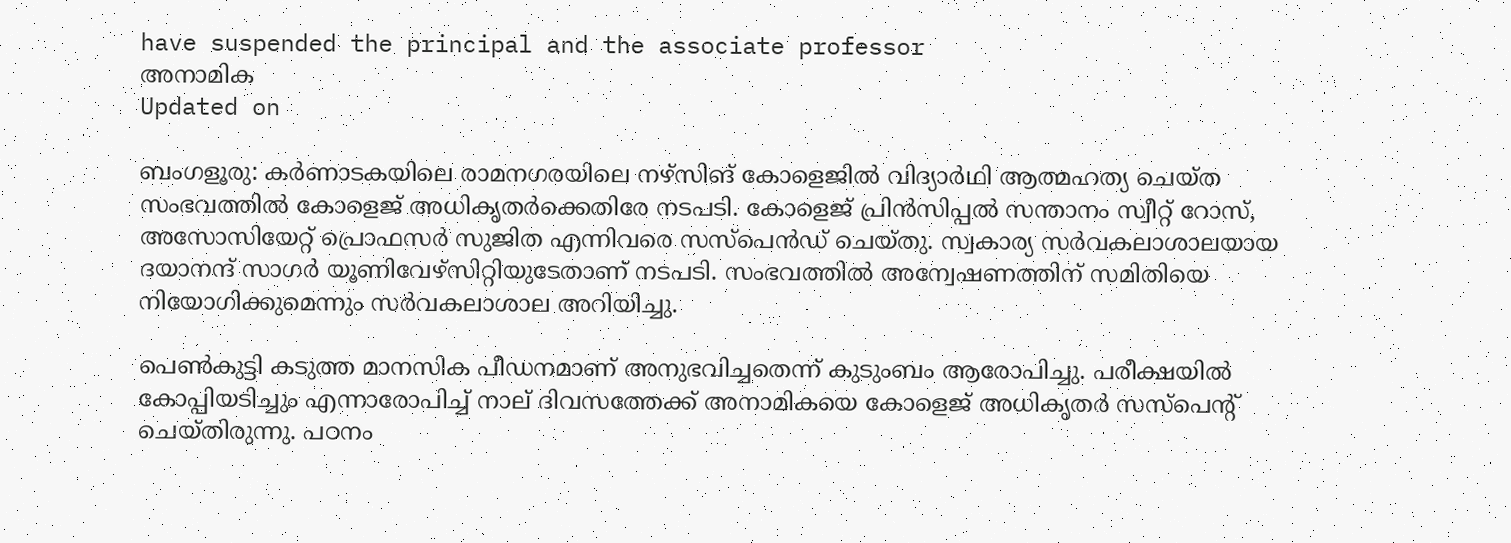have suspended the principal and the associate professor
അനാമിക
Updated on

ബംഗളൂരു: കർണാടകയിലെ രാമനഗരയിലെ നഴ്സിങ് കോളെജിൽ വിദ്യാർഥി ആത്മഹത്യ ചെയ്ത സംഭവത്തിൽ കോളെജ് അധികൃതർക്കെതിരേ നടപടി. കോളെജ് പ്രിൻസിപ്പൽ സന്താനം സ്വീറ്റ് റോസ്, അസോസിയേറ്റ് പ്രൊഫസർ സുജിത എന്നിവരെ സസ്പെൻഡ് ചെയ്തു. സ്വകാര്യ സർവകലാശാലയായ ദയാനന്ദ് സാഗർ യൂണിവേഴ്‌സിറ്റിയുടേതാണ് നടപടി. സംഭവത്തിൽ അന്വേഷണത്തിന് സമിതിയെ നിയോഗിക്കുമെന്നും സർവകലാശാല അറിയിച്ചു.

പെൺകുട്ടി കടുത്ത മാനസിക പീഡനമാണ് അനുഭവിച്ചതെന്ന് കുടുംബം ആരോപിച്ചു. പരീക്ഷയിൽ കോപ്പിയടിച്ചും എന്നാരോപിച്ച് നാല് ദിവസത്തേക്ക് അനാമികയെ കോളെജ് അധികൃതർ സസ്പെന്‍റ് ചെയ്തിരുന്നു. പഠനം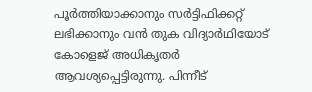പൂർത്തിയാക്കാനും സർട്ടിഫിക്കറ്റ് ലഭിക്കാനും വൻ തുക വിദ്യാർഥിയോട് കോളെജ് അധികൃതർ ആവശ്യപ്പെട്ടിരുന്നു. പിന്നീട്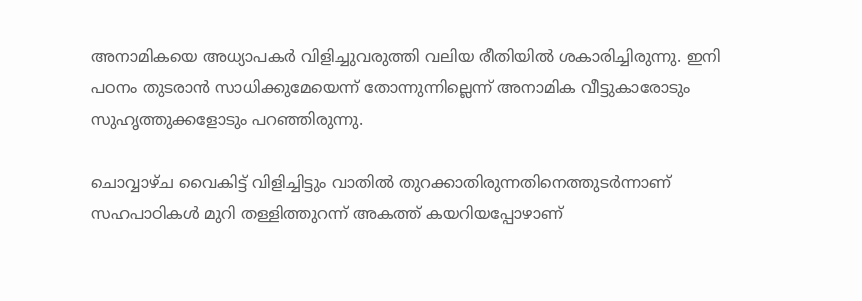അനാമികയെ അധ്യാപകർ വിളിച്ചുവരുത്തി വലിയ രീതിയിൽ ശകാരിച്ചിരുന്നു. ഇനി പഠനം തുടരാൻ സാധിക്കുമേയെന്ന് തോന്നുന്നില്ലെന്ന് അനാമിക വീട്ടുകാരോടും സുഹൃത്തുക്കളോടും പറഞ്ഞിരുന്നു.

ചൊവ്വാഴ്ച വൈകിട്ട് വിളിച്ചിട്ടും വാതിൽ തുറക്കാതിരുന്നതിനെത്തുടർന്നാണ് സഹപാഠികൾ മുറി തള്ളിത്തുറന്ന് അകത്ത് കയറിയപ്പോഴാണ്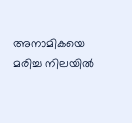അനാമികയെ മരിച്ച നിലയിൽ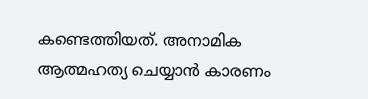കണ്ടെത്തിയത്. അനാമിക ആത്മഹത്യ ചെയ്യാൻ കാരണം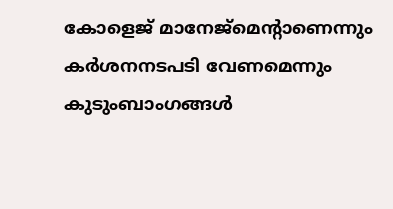കോളെജ് മാനേജ്മെന്‍റാണെന്നും കർശനനടപടി വേണമെന്നും കുടുംബാംഗങ്ങൾ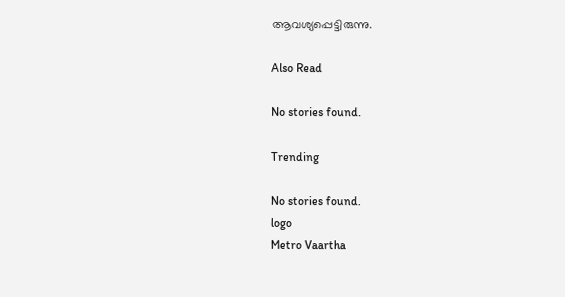ആവശ്യപ്പെട്ടിരുന്നു.

Also Read

No stories found.

Trending

No stories found.
logo
Metro Vaartha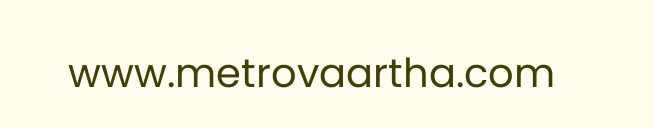www.metrovaartha.com